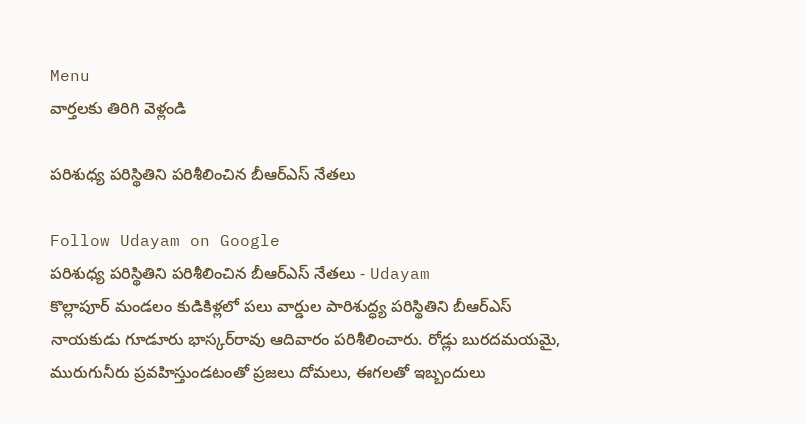Menu
వార్తలకు తిరిగి వెళ్లండి

పరిశుధ్య పరిస్థితిని పరిశీలించిన బీఆర్ఎస్ నేతలు

Follow Udayam on Google
పరిశుధ్య పరిస్థితిని పరిశీలించిన బీఆర్ఎస్ నేతలు - Udayam
కొల్లాపూర్ మండలం కుడికిళ్లలో పలు వార్డుల పారిశుద్ధ్య పరిస్థితిని బీఆర్‌ఎస్‌ నాయకుడు గూడూరు భాస్కర్‌రావు ఆదివారం పరిశీలించారు. రోడ్లు బురదమయమై, మురుగునీరు ప్రవహిస్తుండటంతో ప్రజలు దోమలు, ఈగలతో ఇబ్బందులు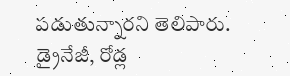పడుతున్నారని తెలిపారు. డ్రైనేజీ, రోడ్ల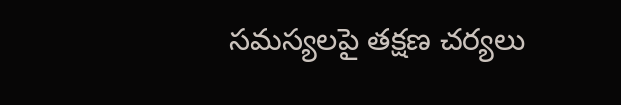సమస్యలపై తక్షణ చర్యలు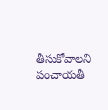తీసుకోవాలని పంచాయతీ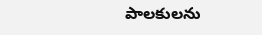పాలకులను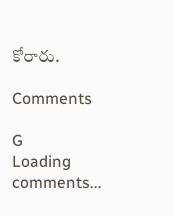కోరారు.

Comments

G
Loading comments...